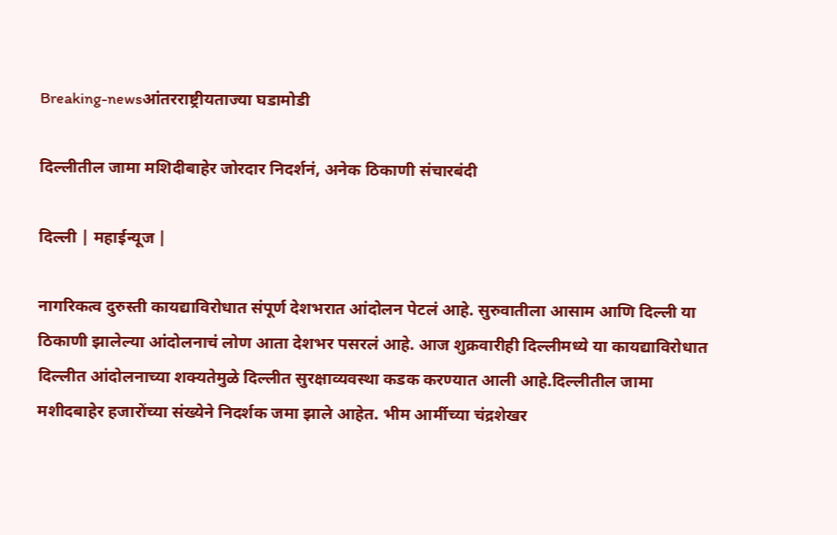Breaking-newsआंतरराष्ट्रीयताज्या घडामोडी

दिल्लीतील जामा मशिदीबाहेर जोरदार निदर्शनं, अनेक ठिकाणी संचारबंदी

दिल्ली | महाईन्यूज |

नागरिकत्व दुरुस्ती कायद्याविरोधात संपूर्ण देशभरात आंदोलन पेटलं आहे. सुरुवातीला आसाम आणि दिल्ली या ठिकाणी झालेल्या आंदोलनाचं लोण आता देशभर पसरलं आहे. आज शुक्रवारीही दिल्लीमध्ये या कायद्याविरोधात दिल्लीत आंदोलनाच्या शक्यतेमुळे दिल्लीत सुरक्षाव्यवस्था कडक करण्यात आली आहे.दिल्लीतील जामा मशीदबाहेर हजारोंच्या संख्येने निदर्शक जमा झाले आहेत. भीम आर्मीच्या चंद्रशेखर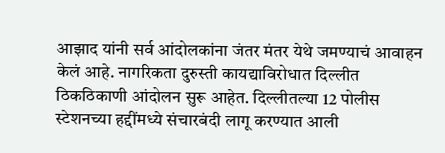आझाद यांनी सर्व आंदोलकांना जंतर मंतर येथे जमण्याचं आवाहन केलं आहे. नागरिकता दुरुस्ती कायद्याविरोधात दिल्लीत ठिकठिकाणी आंदोलन सुरू आहेत. दिल्लीतल्या 12 पोलीस स्टेशनच्या हद्दींमध्ये संचारबंदी लागू करण्यात आली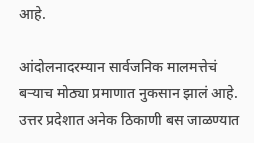आहे.

आंदोलनादरम्यान सार्वजनिक मालमत्तेचं बऱ्याच मोठ्या प्रमाणात नुकसान झालं आहे. उत्तर प्रदेशात अनेक ठिकाणी बस जाळण्यात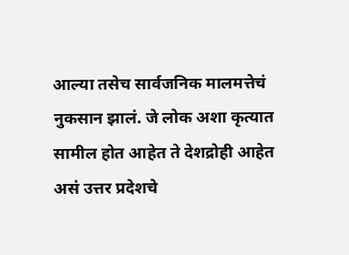आल्या तसेच सार्वजनिक मालमत्तेचं नुकसान झालं. जे लोक अशा कृत्यात सामील होत आहेत ते देशद्रोही आहेत असं उत्तर प्रदेशचे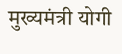मुख्यमंत्री योगी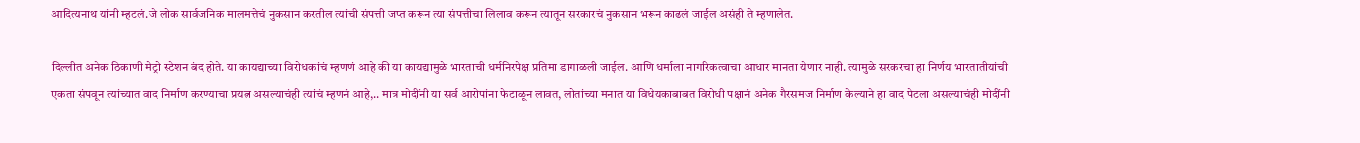आदित्यनाथ यांनी म्हटलं.जे लोक सार्वजनिक मालमत्तेचं नुकसान करतील त्यांची संपत्ती जप्त करून त्या संपत्तीचा लिलाव करून त्यातून सरकारचं नुकसान भरून काढलं जाईल असंही ते म्हणालेत.

दिल्लीत अनेक ठिकाणी मेट्रो स्टेशन बंद होते. या कायद्याच्या विरोधकांचं म्हणणं आहे की या कायद्यामुळे भारताची धर्मनिरपेक्ष प्रतिमा डागाळली जाईल. आणि धर्माला नागरिकत्वाचा आधार मानता येणार नाही. त्यामुळे सरकरचा हा निर्णय भारतातीयांची एकता संपवून त्यांच्यात वाद निर्माण करण्याचा प्रयत्न असल्याचंही त्यांचं म्हणनं आहे,.. मात्र मोदींनी या सर्व आरोपांना फेटाळून लावत, लोतांच्या मनात या विधेयकाबाबत विरोधी पक्षानं अनेक गैरसमज निर्माण केल्याने हा वाद पेटला असल्याचंही मोदींनी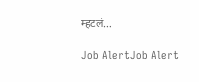म्हटलं…

Job AlertJob Alert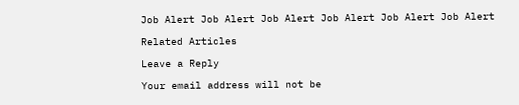Job Alert Job Alert Job Alert Job Alert Job Alert Job Alert

Related Articles

Leave a Reply

Your email address will not be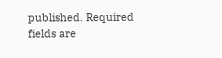published. Required fields are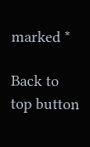marked *

Back to top button